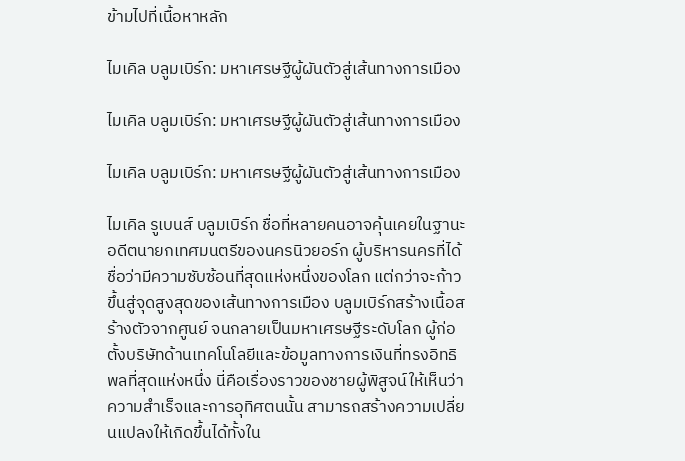ข้ามไปที่เนื้อหาหลัก

ไมเคิล บลูมเบิร์ก: มหาเศรษฐีผู้ผันตัวสู่เส้นทางการเมือง

ไมเคิล บลูมเบิร์ก: มหาเศรษฐีผู้ผันตัวสู่เส้นทางการเมือง

ไมเคิล บลูมเบิร์ก: มหาเศรษฐีผู้ผันตัวสู่เส้นทางการเมือง

ไมเคิล รูเบนส์ บลูมเบิร์ก ชื่อที่หลายคนอาจคุ้นเคยในฐานะอดีตนายกเทศมนตรีของนครนิวยอร์ก ผู้บริหารนครที่ได้ชื่อว่ามีความซับซ้อนที่สุดแห่งหนึ่งของโลก แต่กว่าจะก้าวขึ้นสู่จุดสูงสุดของเส้นทางการเมือง บลูมเบิร์กสร้างเนื้อสร้างตัวจากศูนย์ จนกลายเป็นมหาเศรษฐีระดับโลก ผู้ก่อตั้งบริษัทด้านเทคโนโลยีและข้อมูลทางการเงินที่ทรงอิทธิพลที่สุดแห่งหนึ่ง นี่คือเรื่องราวของชายผู้พิสูจน์ให้เห็นว่า ความสำเร็จและการอุทิศตนนั้น สามารถสร้างความเปลี่ยนแปลงให้เกิดขึ้นได้ทั้งใน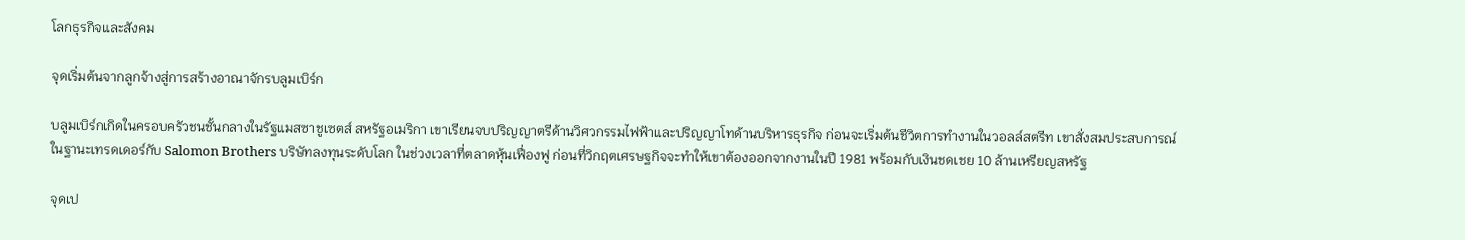โลกธุรกิจและสังคม

จุดเริ่มต้นจากลูกจ้างสู่การสร้างอาณาจักรบลูมเบิร์ก

บลูมเบิร์กเกิดในครอบครัวชนชั้นกลางในรัฐแมสซาชูเซตส์ สหรัฐอเมริกา เขาเรียนจบปริญญาตรีด้านวิศวกรรมไฟฟ้าและปริญญาโทด้านบริหารธุรกิจ ก่อนจะเริ่มต้นชีวิตการทำงานในวอลล์สตรีท เขาสั่งสมประสบการณ์ในฐานะเทรดเดอร์กับ Salomon Brothers บริษัทลงทุนระดับโลก ในช่วงเวลาที่ตลาดหุ้นเฟื่องฟู ก่อนที่วิกฤตเศรษฐกิจจะทำให้เขาต้องออกจากงานในปี 1981 พร้อมกับเงินชดเชย 10 ล้านเหรียญสหรัฐ

จุดเป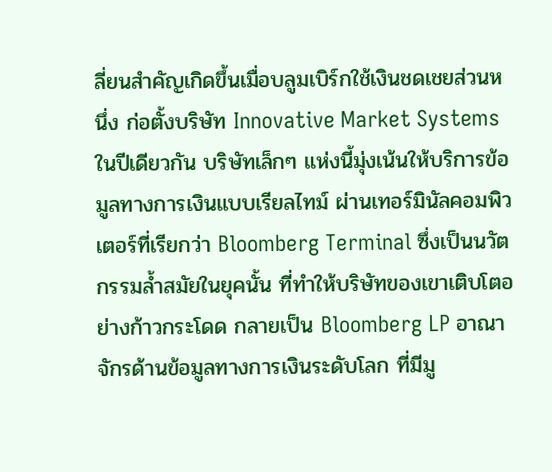ลี่ยนสำคัญเกิดขึ้นเมื่อบลูมเบิร์กใช้เงินชดเชยส่วนหนึ่ง ก่อตั้งบริษัท Innovative Market Systems ในปีเดียวกัน บริษัทเล็กๆ แห่งนี้มุ่งเน้นให้บริการข้อมูลทางการเงินแบบเรียลไทม์ ผ่านเทอร์มินัลคอมพิวเตอร์ที่เรียกว่า Bloomberg Terminal ซึ่งเป็นนวัตกรรมล้ำสมัยในยุคนั้น ที่ทำให้บริษัทของเขาเติบโตอย่างก้าวกระโดด กลายเป็น Bloomberg LP อาณาจักรด้านข้อมูลทางการเงินระดับโลก ที่มีมู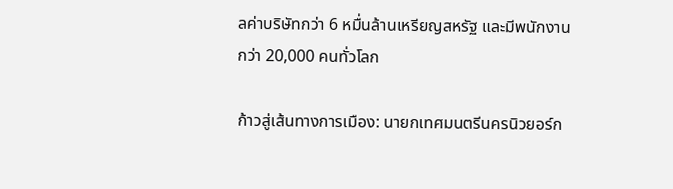ลค่าบริษัทกว่า 6 หมื่นล้านเหรียญสหรัฐ และมีพนักงานกว่า 20,000 คนทั่วโลก

ก้าวสู่เส้นทางการเมือง: นายกเทศมนตรีนครนิวยอร์ก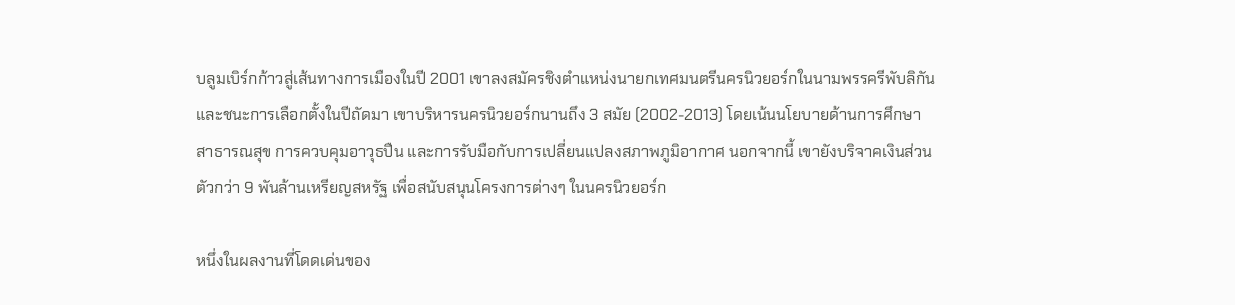บลูมเบิร์กก้าวสู่เส้นทางการเมืองในปี 2001 เขาลงสมัครชิงตำแหน่งนายกเทศมนตรีนครนิวยอร์กในนามพรรครีพับลิกัน และชนะการเลือกตั้งในปีถัดมา เขาบริหารนครนิวยอร์กนานถึง 3 สมัย (2002-2013) โดยเน้นนโยบายด้านการศึกษา สาธารณสุข การควบคุมอาวุธปืน และการรับมือกับการเปลี่ยนแปลงสภาพภูมิอากาศ นอกจากนี้ เขายังบริจาคเงินส่วนตัวกว่า 9 พันล้านเหรียญสหรัฐ เพื่อสนับสนุนโครงการต่างๆ ในนครนิวยอร์ก

หนึ่งในผลงานที่โดดเด่นของ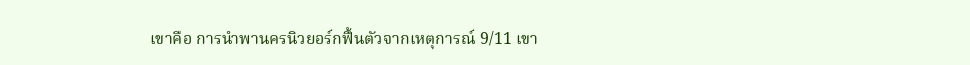เขาคือ การนำพานครนิวยอร์กฟื้นตัวจากเหตุการณ์ 9/11 เขา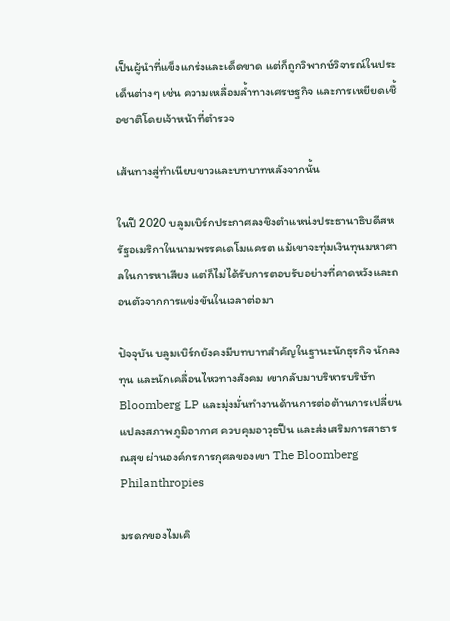เป็นผู้นำที่แข็งแกร่งและเด็ดขาด แต่ก็ถูกวิพากษ์วิจารณ์ในประเด็นต่างๆ เช่น ความเหลื่อมล้ำทางเศรษฐกิจ และการเหยียดเชื้อชาติโดยเจ้าหน้าที่ตำรวจ

เส้นทางสู่ทำเนียบขาวและบทบาทหลังจากนั้น

ในปี 2020 บลูมเบิร์กประกาศลงชิงตำแหน่งประธานาธิบดีสหรัฐอเมริกาในนามพรรคเดโมแครต แม้เขาจะทุ่มเงินทุนมหาศาลในการหาเสียง แต่ก็ไม่ได้รับการตอบรับอย่างที่คาดหวังและถอนตัวจากการแข่งขันในเวลาต่อมา

ปัจจุบัน บลูมเบิร์กยังคงมีบทบาทสำคัญในฐานะนักธุรกิจ นักลงทุน และนักเคลื่อนไหวทางสังคม เขากลับมาบริหารบริษัท Bloomberg LP และมุ่งมั่นทำงานด้านการต่อต้านการเปลี่ยนแปลงสภาพภูมิอากาศ ควบคุมอาวุธปืน และส่งเสริมการสาธารณสุข ผ่านองค์กรการกุศลของเขา The Bloomberg Philanthropies

มรดกของไมเคิ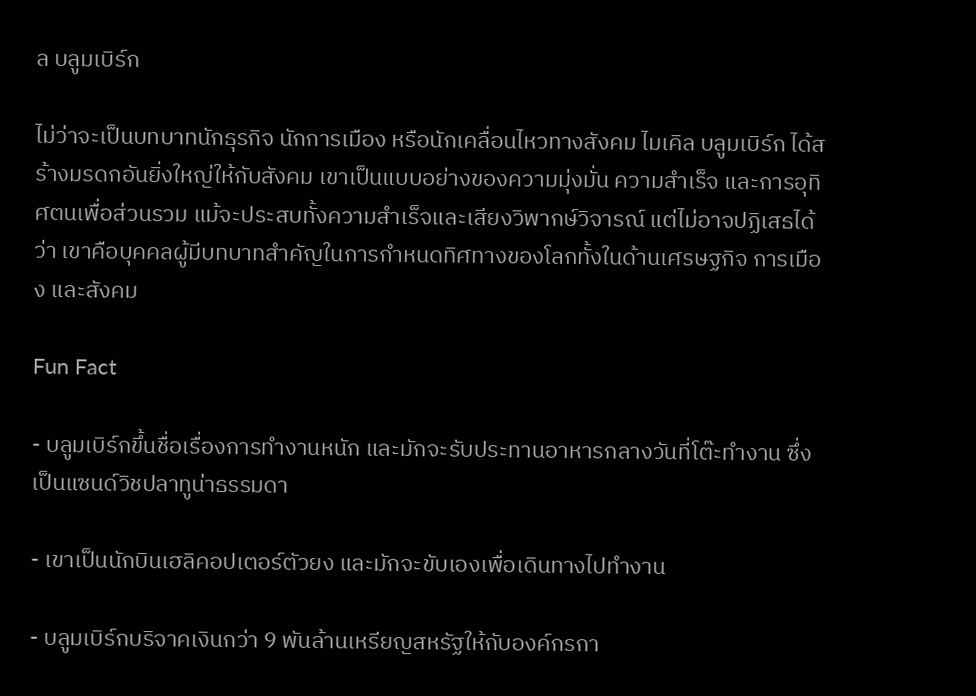ล บลูมเบิร์ก

ไม่ว่าจะเป็นบทบาทนักธุรกิจ นักการเมือง หรือนักเคลื่อนไหวทางสังคม ไมเคิล บลูมเบิร์ก ได้สร้างมรดกอันยิ่งใหญ่ให้กับสังคม เขาเป็นแบบอย่างของความมุ่งมั่น ความสำเร็จ และการอุทิศตนเพื่อส่วนรวม แม้จะประสบทั้งความสำเร็จและเสียงวิพากษ์วิจารณ์ แต่ไม่อาจปฏิเสธได้ว่า เขาคือบุคคลผู้มีบทบาทสำคัญในการกำหนดทิศทางของโลกทั้งในด้านเศรษฐกิจ การเมือง และสังคม

Fun Fact

- บลูมเบิร์กขึ้นชื่อเรื่องการทำงานหนัก และมักจะรับประทานอาหารกลางวันที่โต๊ะทำงาน ซึ่งเป็นแซนด์วิชปลาทูน่าธรรมดา

- เขาเป็นนักบินเฮลิคอปเตอร์ตัวยง และมักจะขับเองเพื่อเดินทางไปทำงาน

- บลูมเบิร์กบริจาคเงินกว่า 9 พันล้านเหรียญสหรัฐให้กับองค์กรกา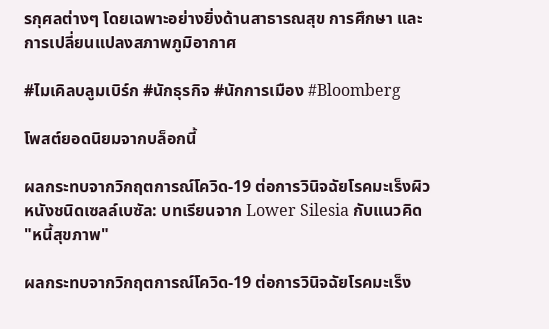รกุศลต่างๆ โดยเฉพาะอย่างยิ่งด้านสาธารณสุข การศึกษา และการเปลี่ยนแปลงสภาพภูมิอากาศ

#ไมเคิลบลูมเบิร์ก #นักธุรกิจ #นักการเมือง #Bloomberg

โพสต์ยอดนิยมจากบล็อกนี้

ผลกระทบจากวิกฤตการณ์โควิด-19 ต่อการวินิจฉัยโรคมะเร็งผิวหนังชนิดเซลล์เบซัล: บทเรียนจาก Lower Silesia กับแนวคิด "หนี้สุขภาพ"

ผลกระทบจากวิกฤตการณ์โควิด-19 ต่อการวินิจฉัยโรคมะเร็ง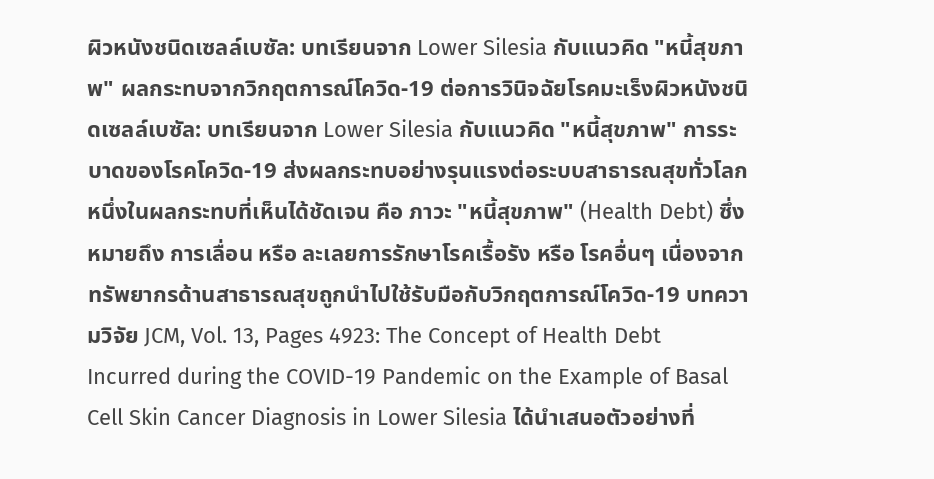ผิวหนังชนิดเซลล์เบซัล: บทเรียนจาก Lower Silesia กับแนวคิด "หนี้สุขภาพ" ผลกระทบจากวิกฤตการณ์โควิด-19 ต่อการวินิจฉัยโรคมะเร็งผิวหนังชนิดเซลล์เบซัล: บทเรียนจาก Lower Silesia กับแนวคิด "หนี้สุขภาพ" การระบาดของโรคโควิด-19 ส่งผลกระทบอย่างรุนแรงต่อระบบสาธารณสุขทั่วโลก หนึ่งในผลกระทบที่เห็นได้ชัดเจน คือ ภาวะ "หนี้สุขภาพ" (Health Debt) ซึ่งหมายถึง การเลื่อน หรือ ละเลยการรักษาโรคเรื้อรัง หรือ โรคอื่นๆ เนื่องจากทรัพยากรด้านสาธารณสุขถูกนำไปใช้รับมือกับวิกฤตการณ์โควิด-19 บทความวิจัย JCM, Vol. 13, Pages 4923: The Concept of Health Debt Incurred during the COVID-19 Pandemic on the Example of Basal Cell Skin Cancer Diagnosis in Lower Silesia ได้นำเสนอตัวอย่างที่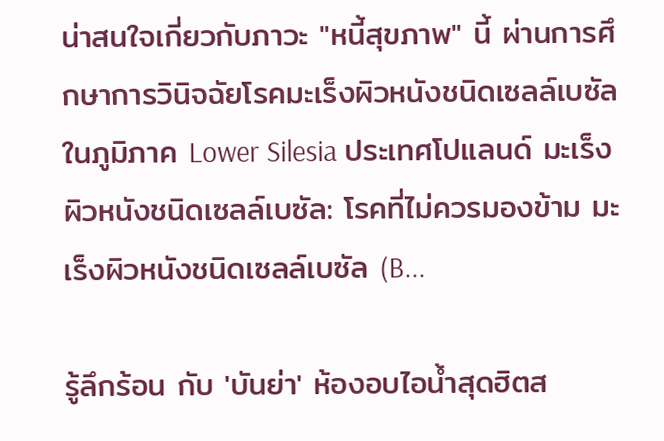น่าสนใจเกี่ยวกับภาวะ "หนี้สุขภาพ" นี้ ผ่านการศึกษาการวินิจฉัยโรคมะเร็งผิวหนังชนิดเซลล์เบซัล ในภูมิภาค Lower Silesia ประเทศโปแลนด์ มะเร็งผิวหนังชนิดเซลล์เบซัล: โรคที่ไม่ควรมองข้าม มะเร็งผิวหนังชนิดเซลล์เบซัล (B...

รู้ลึกร้อน กับ 'บันย่า' ห้องอบไอน้ำสุดฮิตส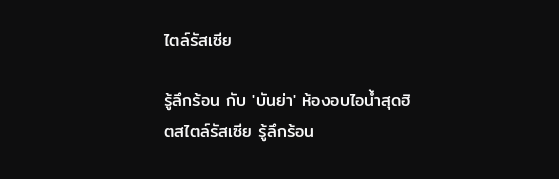ไตล์รัสเซีย

รู้ลึกร้อน กับ 'บันย่า' ห้องอบไอน้ำสุดฮิตสไตล์รัสเซีย รู้ลึกร้อน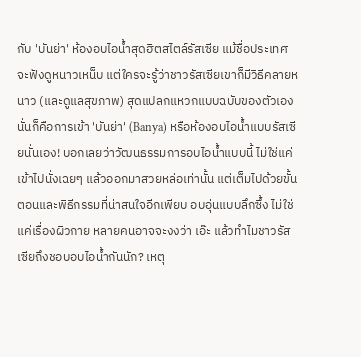กับ 'บันย่า' ห้องอบไอน้ำสุดฮิตสไตล์รัสเซีย แม้ชื่อประเทศจะฟังดูหนาวเหน็บ แต่ใครจะรู้ว่าชาวรัสเซียเขาก็มีวิธีคลายหนาว (และดูแลสุขภาพ) สุดแปลกแหวกแบบฉบับของตัวเอง นั่นก็คือการเข้า 'บันย่า' (Banya) หรือห้องอบไอน้ำแบบรัสเซียนั่นเอง! บอกเลยว่าวัฒนธรรมการอบไอน้ำแบบนี้ ไม่ใช่แค่เข้าไปนั่งเฉยๆ แล้วออกมาสวยหล่อเท่านั้น แต่เต็มไปด้วยขั้นตอนและพิธีกรรมที่น่าสนใจอีกเพียบ อบอุ่นแบบลึกซึ้ง ไม่ใช่แค่เรื่องผิวกาย หลายคนอาจจะงงว่า เอ๊ะ แล้วทำไมชาวรัสเซียถึงชอบอบไอน้ำกันนัก? เหตุ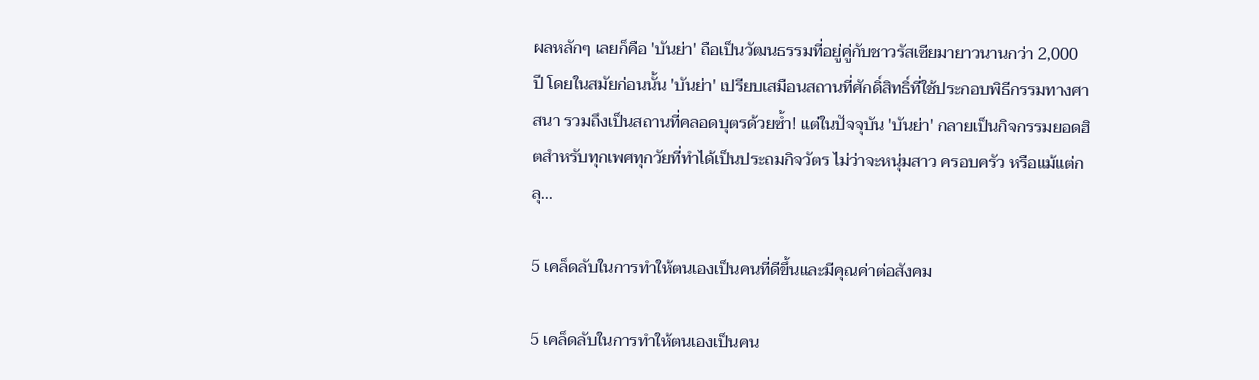ผลหลักๆ เลยก็คือ 'บันย่า' ถือเป็นวัฒนธรรมที่อยู่คู่กับชาวรัสเซียมายาวนานกว่า 2,000 ปี โดยในสมัยก่อนนั้น 'บันย่า' เปรียบเสมือนสถานที่ศักดิ์สิทธิ์ที่ใช้ประกอบพิธีกรรมทางศาสนา รวมถึงเป็นสถานที่คลอดบุตรด้วยซ้ำ! แต่ในปัจจุบัน 'บันย่า' กลายเป็นกิจกรรมยอดฮิตสำหรับทุกเพศทุกวัยที่ทำได้เป็นประถมกิจวัตร ไม่ว่าจะหนุ่มสาว ครอบครัว หรือแม้แต่กลุ...

5 เคล็ดลับในการทำให้ตนเองเป็นคนที่ดีขึ้นและมีคุณค่าต่อสังคม

5 เคล็ดลับในการทำให้ตนเองเป็นคน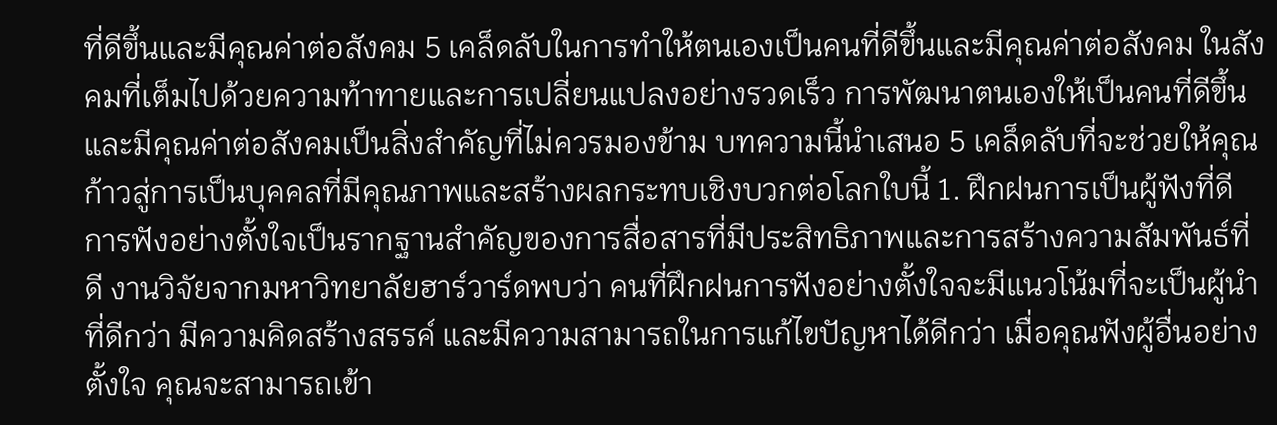ที่ดีขึ้นและมีคุณค่าต่อสังคม 5 เคล็ดลับในการทำให้ตนเองเป็นคนที่ดีขึ้นและมีคุณค่าต่อสังคม ในสังคมที่เต็มไปด้วยความท้าทายและการเปลี่ยนแปลงอย่างรวดเร็ว การพัฒนาตนเองให้เป็นคนที่ดีขึ้นและมีคุณค่าต่อสังคมเป็นสิ่งสำคัญที่ไม่ควรมองข้าม บทความนี้นำเสนอ 5 เคล็ดลับที่จะช่วยให้คุณก้าวสู่การเป็นบุคคลที่มีคุณภาพและสร้างผลกระทบเชิงบวกต่อโลกใบนี้ 1. ฝึกฝนการเป็นผู้ฟังที่ดี การฟังอย่างตั้งใจเป็นรากฐานสำคัญของการสื่อสารที่มีประสิทธิภาพและการสร้างความสัมพันธ์ที่ดี งานวิจัยจากมหาวิทยาลัยฮาร์วาร์ดพบว่า คนที่ฝึกฝนการฟังอย่างตั้งใจจะมีแนวโน้มที่จะเป็นผู้นำที่ดีกว่า มีความคิดสร้างสรรค์ และมีความสามารถในการแก้ไขปัญหาได้ดีกว่า เมื่อคุณฟังผู้อื่นอย่างตั้งใจ คุณจะสามารถเข้า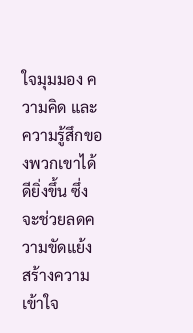ใจมุมมอง ความคิด และความรู้สึกของพวกเขาได้ดียิ่งขึ้น ซึ่งจะช่วยลดความขัดแย้ง สร้างความเข้าใจ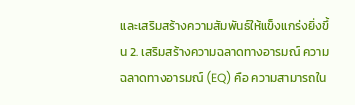และเสริมสร้างความสัมพันธ์ให้แข็งแกร่งยิ่งขึ้น 2. เสริมสร้างความฉลาดทางอารมณ์ ความฉลาดทางอารมณ์ (EQ) คือ ความสามารถใน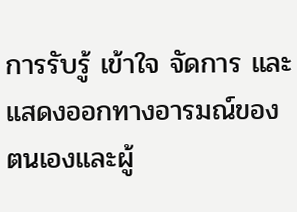การรับรู้ เข้าใจ จัดการ และแสดงออกทางอารมณ์ของตนเองและผู้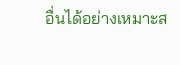อื่นได้อย่างเหมาะส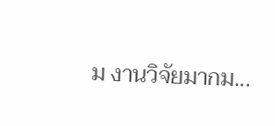ม งานวิจัยมากม...